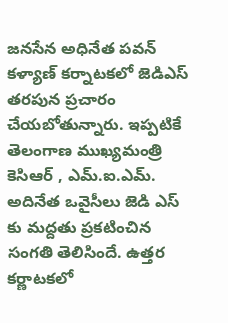జనసేన అధినేత పవన్ కళ్యాణ్ కర్నాటకలో జెడిఎస్ తరపున ప్రచారం చేయబోతున్నారు. ఇప్పటికే తెలంగాణ ముఖ్యమంత్రి కెసిఆర్ , ఎమ్.ఐ.ఎమ్. అదినేత ఒవైసీలు జెడి ఎస్ కు మద్దతు ప్రకటించిన సంగతి తెలిసిందే. ఉత్తర కర్ణాటకలో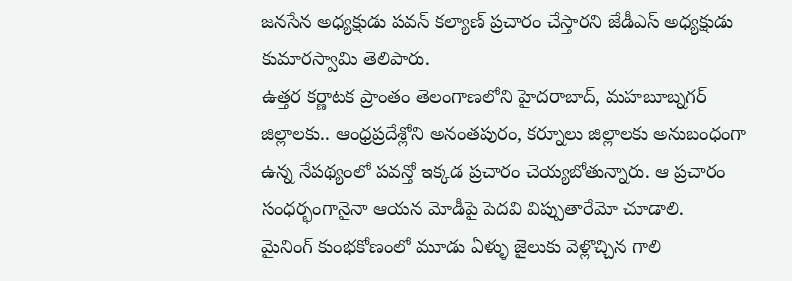జనసేన అధ్యక్షుడు పవన్ కల్యాణ్ ప్రచారం చేస్తారని జేడీఎస్ అధ్యక్షుడు కుమారస్వామి తెలిపారు.
ఉత్తర కర్ణాటక ప్రాంతం తెలంగాణలోని హైదరాబాద్, మహబూబ్నగర్ జిల్లాలకు.. ఆంధ్రప్రదేశ్లోని అనంతపురం, కర్నూలు జిల్లాలకు అనుబంధంగా ఉన్న నేపథ్యంలో పవన్తో ఇక్కడ ప్రచారం చెయ్యబోతున్నారు. ఆ ప్రచారం సంధర్భంగానైనా ఆయన మోడీపై పెదవి విప్పుతారేమో చూడాలి.
మైనింగ్ కుంభకోణంలో మూడు ఏళ్ళు జైలుకు వెళ్లొచ్చిన గాలి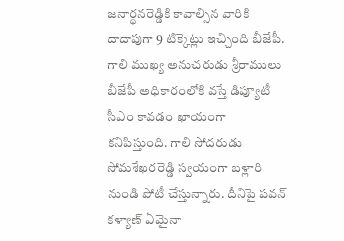జనార్ధనరెడ్డికి కావాల్సిన వారికి దాదాపుగా 9 టిక్కెట్లు ఇచ్చింది బీజేపీ. గాలి ముఖ్య అనుచరుడు శ్రీరాములు బీజేపీ అధికారంలోకి వస్తే డిప్యూటీ సీఎం కావడం ఖాయంగా కనిపిస్తుంది. గాలి సోదరుడు సోమశేఖరరెడ్డి స్వయంగా బళ్లారి నుండి పోటీ చేస్తున్నారు. దీనిపై పవన్ కళ్యాణ్ ఏమైనా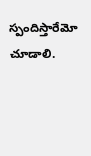స్పందిస్తారేమో చూడాలి.